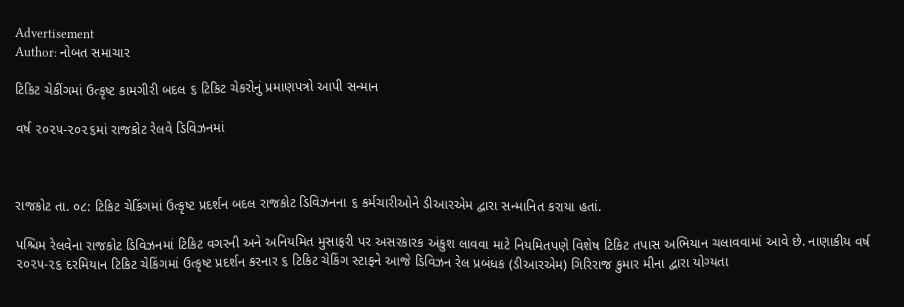Advertisement
Author: નોબત સમાચાર

ટિકિટ ચેકીંગમાં ઉત્કૃષ્ટ કામગીરી બદલ ૬ ટિકિટ ચેકરોનું પ્રમાણપત્રો આપી સન્માન

વર્ષ ૨૦૨૫-૨૦૨૬માં રાજકોટ રેલવે ડિવિઝનમાં



રાજકોટ તા. ૦૮: ટિકિટ ચેકિંગમાં ઉત્કૃષ્ટ પ્રદર્શન બદલ રાજકોટ ડિવિઝનના ૬ કર્મચારીઓને ડીઆરએમ દ્વારા સન્માનિત કરાયા હતાં.

પશ્ચિમ રેલવેના રાજકોટ ડિવિઝનમાં ટિકિટ વગરની અને અનિયમિત મુસાફરી પર અસરકારક અંકુશ લાવવા માટે નિયમિતપણે વિશેષ ટિકિટ તપાસ અભિયાન ચલાવવામાં આવે છે. નાણાકીય વર્ષ ૨૦૨૫-૨૬ દરમિયાન ટિકિટ ચેકિંગમાં ઉત્કૃષ્ટ પ્રદર્શન કરનાર ૬ ટિકિટ ચેકિંગ સ્ટાફને આજે ડિવિઝન રેલ પ્રબંધક (ડીઆરએમ) ગિરિરાજ કુમાર મીના દ્વારા યોગ્યતા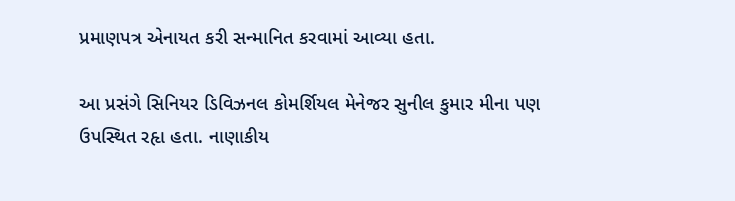પ્રમાણપત્ર એનાયત કરી સન્માનિત કરવામાં આવ્યા હતા.

આ પ્રસંગે સિનિયર ડિવિઝનલ કોમર્શિયલ મેનેજર સુનીલ કુમાર મીના પણ ઉપસ્થિત રહૃા હતા. નાણાકીય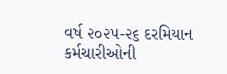વર્ષ ૨૦૨૫-૨૬ દરમિયાન કર્મચારીઓની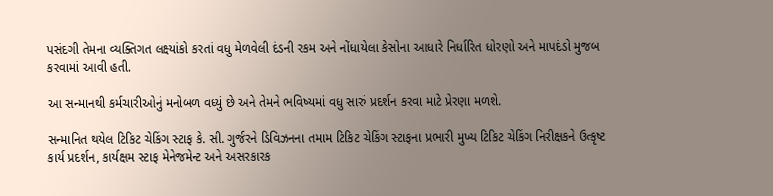પસંદગી તેમના વ્યક્તિગત લક્ષ્યાંકો કરતાં વધુ મેળવેલી દંડની રકમ અને નોંધાયેલા કેસોના આધારે નિર્ધારિત ધોરણો અને માપદંડો મુજબ કરવામાં આવી હતી.

આ સન્માનથી કર્મચારીઓનું મનોબળ વધ્યું છે અને તેમને ભવિષ્યમાં વધુ સારું પ્રદર્શન કરવા માટે પ્રેરણા મળશે.

સન્માનિત થયેલ ટિકિટ ચેકિંગ સ્ટાફ કે. સી. ગુર્જરને ડિવિઝનના તમામ ટિકિટ ચેકિંગ સ્ટાફના પ્રભારી મુખ્ય ટિકિટ ચેકિંગ નિરીક્ષકને ઉત્કૃષ્ટ કાર્ય પ્રદર્શન, કાર્યક્ષમ સ્ટાફ મેનેજમેન્ટ અને અસરકારક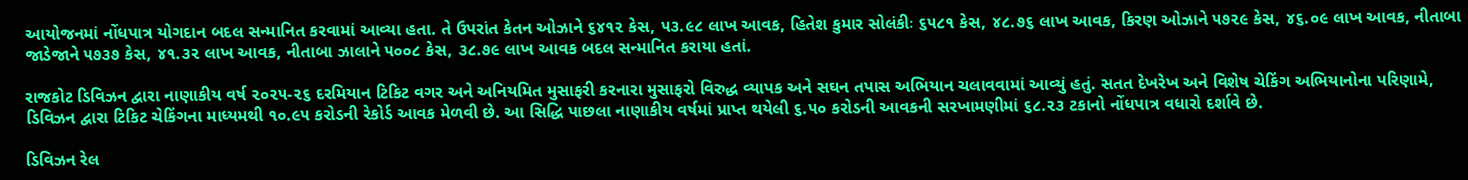આયોજનમાં નોંધપાત્ર યોગદાન બદલ સન્માનિત કરવામાં આવ્યા હતા. તે ઉપરાંત કેતન ઓઝાને ૬૪૧૨ કેસ, ૫૩.૯૮ લાખ આવક, હિતેશ કુમાર સોલંકીઃ ૬૫૮૧ કેસ, ૪૮.૭૬ લાખ આવક, કિરણ ઓઝાને ૫૭૨૯ કેસ, ૪૬.૦૯ લાખ આવક, નીતાબા જાડેજાને ૫૭૩૭ કેસ, ૪૧.૩૨ લાખ આવક, નીતાબા ઝાલાને ૫૦૦૮ કેસ, ૩૮.૭૯ લાખ આવક બદલ સન્માનિત કરાયા હતાં.

રાજકોટ ડિવિઝન દ્વારા નાણાકીય વર્ષ ૨૦૨૫-૨૬ દરમિયાન ટિકિટ વગર અને અનિયમિત મુસાફરી કરનારા મુસાફરો વિરુદ્ધ વ્યાપક અને સઘન તપાસ અભિયાન ચલાવવામાં આવ્યું હતું. સતત દેખરેખ અને વિશેષ ચેકિંગ અભિયાનોના પરિણામે, ડિવિઝન દ્વારા ટિકિટ ચેકિંગના માધ્યમથી ૧૦.૯૫ કરોડની રેકોર્ડ આવક મેળવી છે. આ સિદ્ધિ પાછલા નાણાકીય વર્ષમાં પ્રાપ્ત થયેલી ૬.૫૦ કરોડની આવકની સરખામણીમાં ૬૮.૨૩ ટકાનો નોંધપાત્ર વધારો દર્શાવે છે.

ડિવિઝન રેલ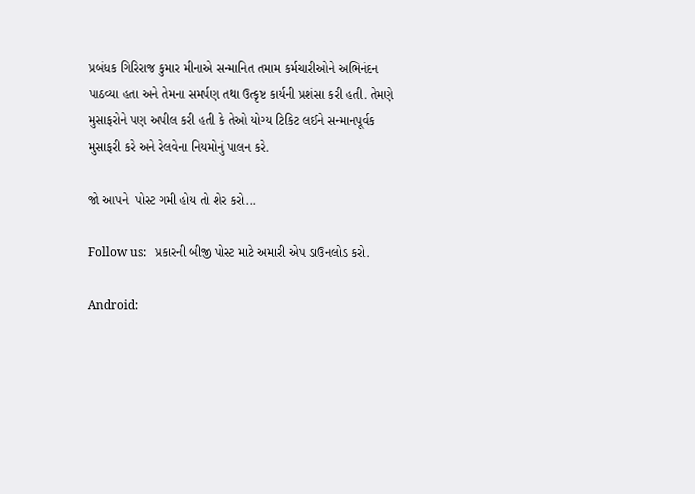પ્રબંધક ગિરિરાજ કુમાર મીનાએ સન્માનિત તમામ કર્મચારીઓને અભિનંદન પાઠવ્યા હતા અને તેમના સમર્પણ તથા ઉત્કૃષ્ટ કાર્યની પ્રશંસા કરી હતી. તેમણે મુસાફરોને પણ અપીલ કરી હતી કે તેઓ યોગ્ય ટિકિટ લઈને સન્માનપૂર્વક મુસાફરી કરે અને રેલવેના નિયમોનું પાલન કરે.

જો આપને  પોસ્ટ ગમી હોય તો શેર કરો...

Follow us:   પ્રકારની બીજી પોસ્ટ માટે અમારી એપ ડાઉનલોડ કરો.

Android: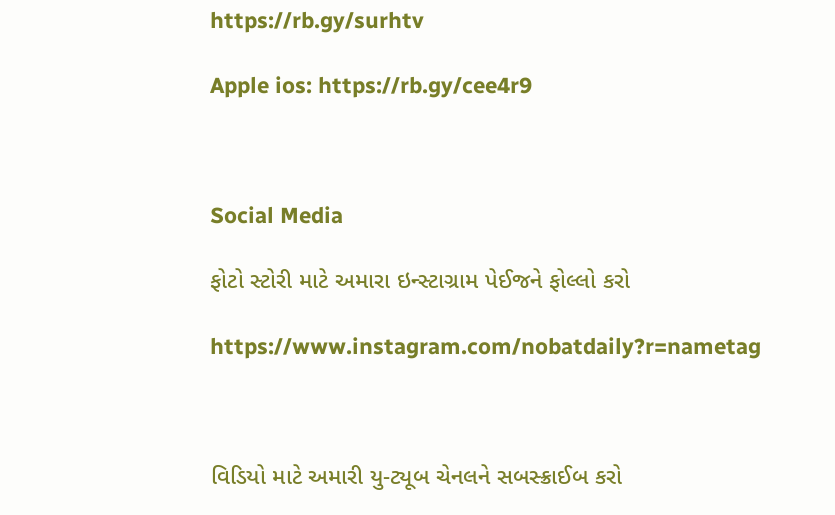https://rb.gy/surhtv

Apple ios: https://rb.gy/cee4r9



Social Media

ફોટો સ્ટોરી માટે અમારા ઇન્સ્ટાગ્રામ પેઈજને ફોલ્લો કરો

https://www.instagram.com/nobatdaily?r=nametag



વિડિયો માટે અમારી યુ-ટ્યૂબ ચેનલને સબસ્ક્રાઈબ કરો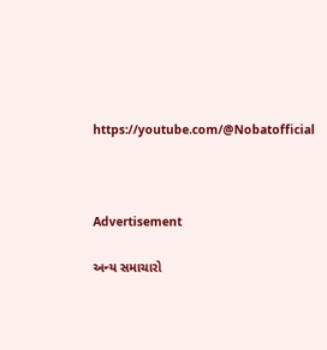https://youtube.com/@Nobatofficial



Advertisement

અન્ય સમાચારો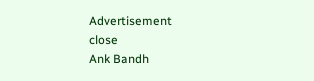Advertisement
close
Ank Bandh